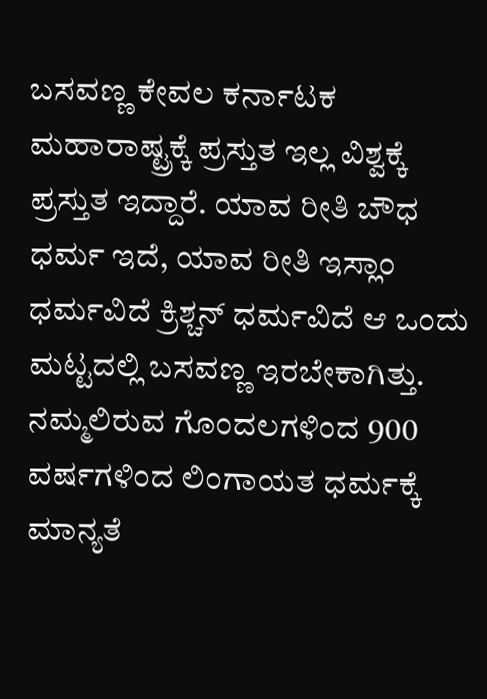ಬಸವಣ್ಣ ಕೇವಲ ಕರ್ನಾಟಕ ಮಹಾರಾಷ್ಟ್ರಕ್ಕೆ ಪ್ರಸ್ತುತ ಇಲ್ಲ ವಿಶ್ವಕ್ಕೆ ಪ್ರಸ್ತುತ ಇದ್ದಾರೆ. ಯಾವ ರೀತಿ ಬೌಧ ಧರ್ಮ ಇದೆ, ಯಾವ ರೀತಿ ಇಸ್ಲಾಂ ಧರ್ಮವಿದೆ ಕ್ರಿಶ್ಚನ್ ಧರ್ಮವಿದೆ ಆ ಒಂದು ಮಟ್ಟದಲ್ಲಿ ಬಸವಣ್ಣ ಇರಬೇಕಾಗಿತ್ತು. ನಮ್ಮಲಿರುವ ಗೊಂದಲಗಳಿಂದ 900 ವರ್ಷಗಳಿಂದ ಲಿಂಗಾಯತ ಧರ್ಮಕ್ಕೆ ಮಾನ್ಯತೆ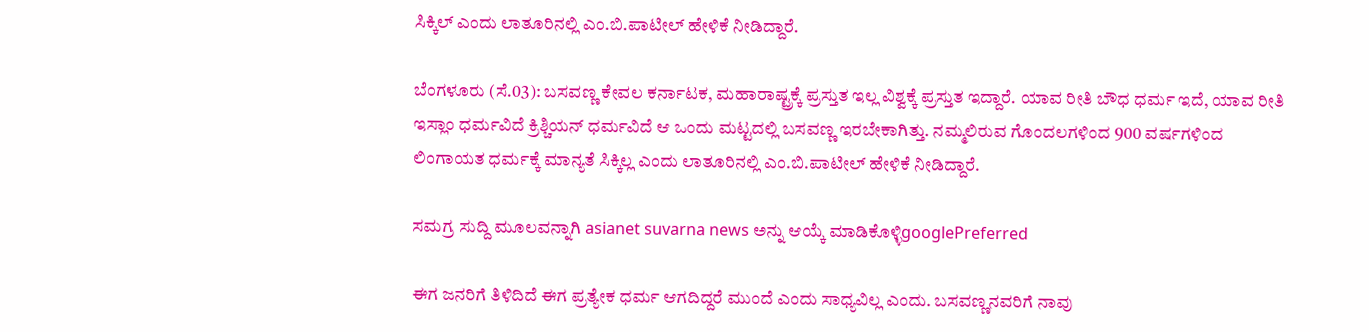ಸಿಕ್ಕಿಲ್ ಎಂದು ಲಾತೂರಿನಲ್ಲಿ ಎಂ.ಬಿ.ಪಾಟೀಲ್ ಹೇಳಿಕೆ ನೀಡಿದ್ದಾರೆ.

ಬೆಂಗಳೂರು (ಸೆ.03): ಬಸವಣ್ಣ ಕೇವಲ ಕರ್ನಾಟಕ, ಮಹಾರಾಷ್ಟ್ರಕ್ಕೆ ಪ್ರಸ್ತುತ ಇಲ್ಲ ವಿಶ್ವಕ್ಕೆ ಪ್ರಸ್ತುತ ಇದ್ದಾರೆ. ಯಾವ ರೀತಿ ಬೌಧ ಧರ್ಮ ಇದೆ, ಯಾವ ರೀತಿ ಇಸ್ಲಾಂ ಧರ್ಮವಿದೆ ಕ್ರಿಶ್ಚಿಯನ್ ಧರ್ಮವಿದೆ ಆ ಒಂದು ಮಟ್ಟದಲ್ಲಿ ಬಸವಣ್ಣ ಇರಬೇಕಾಗಿತ್ತು. ನಮ್ಮಲಿರುವ ಗೊಂದಲಗಳಿಂದ 900 ವರ್ಷಗಳಿಂದ ಲಿಂಗಾಯತ ಧರ್ಮಕ್ಕೆ ಮಾನ್ಯತೆ ಸಿಕ್ಕಿಲ್ಲ ಎಂದು ಲಾತೂರಿನಲ್ಲಿ ಎಂ.ಬಿ.ಪಾಟೀಲ್ ಹೇಳಿಕೆ ನೀಡಿದ್ದಾರೆ.

ಸಮಗ್ರ ಸುದ್ದಿ ಮೂಲವನ್ನಾಗಿ asianet suvarna news ಅನ್ನು ಆಯ್ಕೆ ಮಾಡಿಕೊಳ್ಳಿgooglePreferred

ಈಗ ಜನರಿಗೆ ತಿಳಿದಿದೆ ಈಗ ಪ್ರತ್ಯೇಕ ಧರ್ಮ ಆಗದಿದ್ದರೆ ಮುಂದೆ ಎಂದು ಸಾಧ್ಯವಿಲ್ಲ ಎಂದು. ಬಸವಣ್ಣನವರಿಗೆ ನಾವು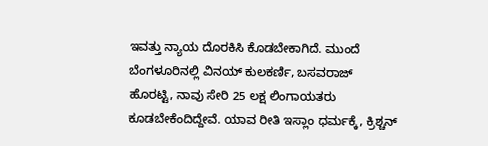ಇವತ್ತು ನ್ಯಾಯ ದೊರಕಿಸಿ ಕೊಡಬೇಕಾಗಿದೆ. ಮುಂದೆ ಬೆಂಗಳೂರಿನಲ್ಲಿ ವಿನಯ್ ಕುಲಕರ್ಣಿ, ಬಸವರಾಜ್ ಹೊರಟ್ಟಿ, ನಾವು ಸೇರಿ 25 ಲಕ್ಷ ಲಿಂಗಾಯತರು ಕೂಡಬೇಕೆಂದಿದ್ದೇವೆ. ಯಾವ ರೀತಿ ಇಸ್ಲಾಂ ಧರ್ಮಕ್ಕೆ, ಕ್ರಿಶ್ಚನ್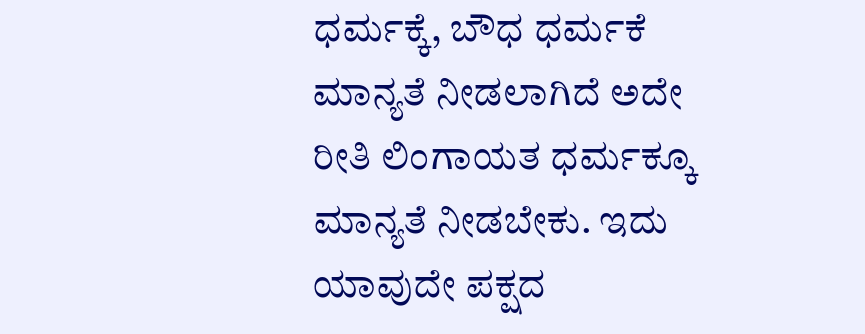ಧರ್ಮಕ್ಕೆ, ಬೌಧ ಧರ್ಮಕೆ ಮಾನ್ಯತೆ ನೀಡಲಾಗಿದೆ ಅದೇ ರೀತಿ ಲಿಂಗಾಯತ ಧರ್ಮಕ್ಕೂ ಮಾನ್ಯತೆ ನೀಡಬೇಕು. ಇದು ಯಾವುದೇ ಪಕ್ಷದ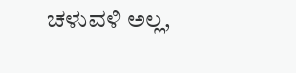ಚಳುವಳಿ ಅಲ್ಲ,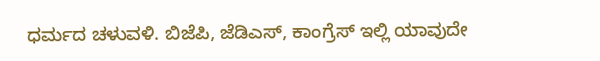ಧರ್ಮದ ಚಳುವಳಿ. ಬಿಜೆಪಿ, ಜೆಡಿಎಸ್, ಕಾಂಗ್ರೆಸ್ ಇಲ್ಲಿ ಯಾವುದೇ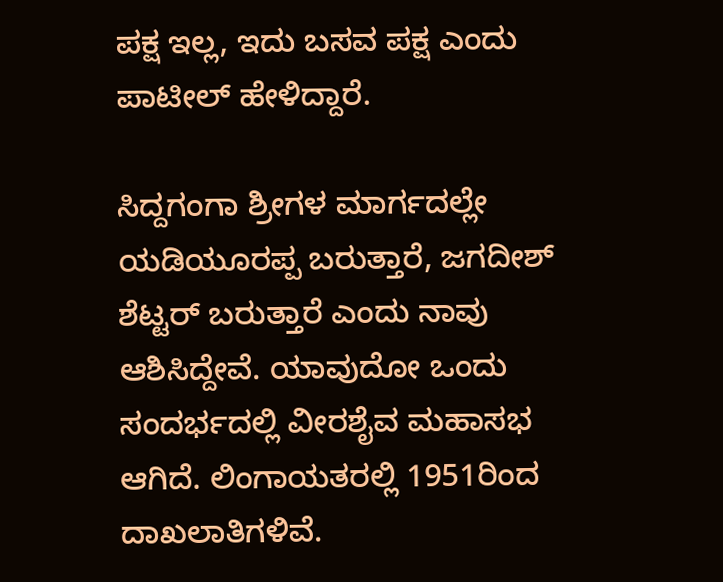ಪಕ್ಷ ಇಲ್ಲ, ಇದು ಬಸವ ಪಕ್ಷ ಎಂದು ಪಾಟೀಲ್ ಹೇಳಿದ್ದಾರೆ.

ಸಿದ್ದಗಂಗಾ ಶ್ರೀಗಳ ಮಾರ್ಗದಲ್ಲೇ ಯಡಿಯೂರಪ್ಪ ಬರುತ್ತಾರೆ, ಜಗದೀಶ್ ಶೆಟ್ಟರ್ ಬರುತ್ತಾರೆ ಎಂದು ನಾವು ಆಶಿಸಿದ್ದೇವೆ. ಯಾವುದೋ ಒಂದು ಸಂದರ್ಭದಲ್ಲಿ ವೀರಶೈವ ಮಹಾಸಭ ಆಗಿದೆ. ಲಿಂಗಾಯತರಲ್ಲಿ 1951ರಿಂದ ದಾಖಲಾತಿಗಳಿವೆ.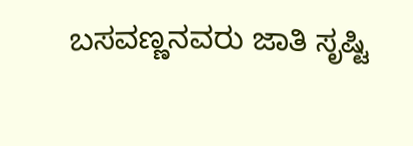ಬಸವಣ್ಣನವರು ಜಾತಿ ಸೃಷ್ಟಿ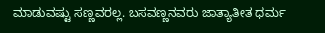ಮಾಡುವಷ್ಟು ಸಣ್ಣವರಲ್ಲ. ಬಸವಣ್ಣನವರು ಜಾತ್ಯಾತೀತ ಧರ್ಮ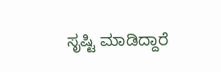ಸೃಷ್ಟಿ ಮಾಡಿದ್ದಾರೆ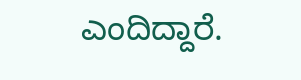ಎಂದಿದ್ದಾರೆ.